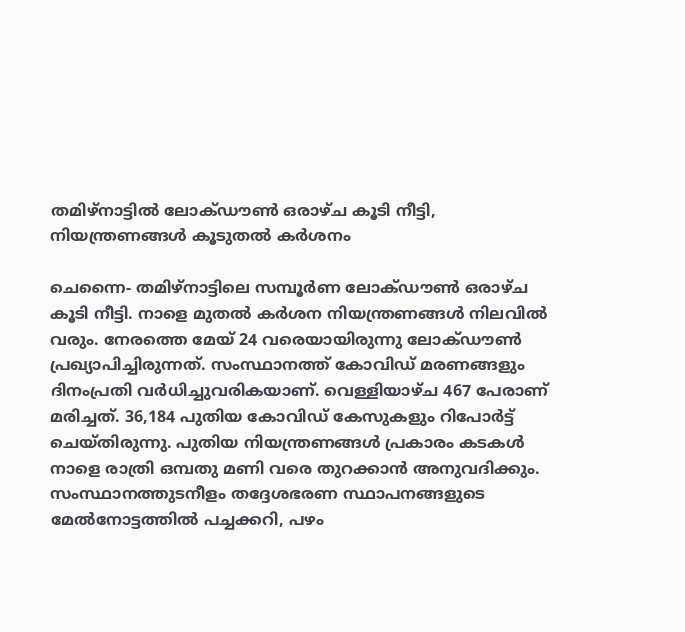തമിഴ്‌നാട്ടില്‍ ലോക്ഡൗണ്‍ ഒരാഴ്ച കൂടി നീട്ടി, നിയന്ത്രണങ്ങള്‍ കൂടുതല്‍ കര്‍ശനം

ചെന്നൈ- തമിഴ്‌നാട്ടിലെ സമ്പൂര്‍ണ ലോക്ഡൗണ്‍ ഒരാഴ്ച കൂടി നീട്ടി. നാളെ മുതല്‍ കര്‍ശന നിയന്ത്രണങ്ങള്‍ നിലവില്‍ വരും. നേരത്തെ മേയ് 24 വരെയായിരുന്നു ലോക്ഡൗണ്‍ പ്രഖ്യാപിച്ചിരുന്നത്. സംസ്ഥാനത്ത് കോവിഡ് മരണങ്ങളും ദിനംപ്രതി വര്‍ധിച്ചുവരികയാണ്. വെള്ളിയാഴ്ച 467 പേരാണ് മരിച്ചത്. 36,184 പുതിയ കോവിഡ് കേസുകളും റിപോര്‍ട്ട് ചെയ്തിരുന്നു. പുതിയ നിയന്ത്രണങ്ങള്‍ പ്രകാരം കടകള്‍ നാളെ രാത്രി ഒമ്പതു മണി വരെ തുറക്കാന്‍ അനുവദിക്കും. സംസ്ഥാനത്തുടനീളം തദ്ദേശഭരണ സ്ഥാപനങ്ങളുടെ മേല്‍നോട്ടത്തില്‍ പച്ചക്കറി, പഴം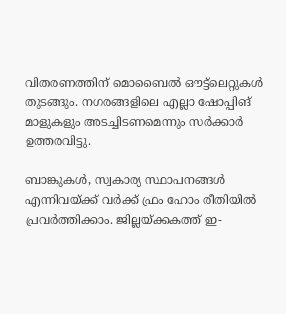വിതരണത്തിന് മൊബൈല്‍ ഔട്ട്‌ലെറ്റുകള്‍ തുടങ്ങും. നഗരങ്ങളിലെ എല്ലാ ഷോപ്പിങ് മാളുകളും അടച്ചിടണമെന്നും സര്‍ക്കാര്‍ ഉത്തരവിട്ടു.

ബാങ്കുകള്‍, സ്വകാര്യ സ്ഥാപനങ്ങള്‍ എന്നിവയ്ക്ക് വര്‍ക്ക് ഫ്രം ഹോം രീതിയില്‍ പ്രവര്‍ത്തിക്കാം. ജില്ലയ്ക്കകത്ത് ഇ-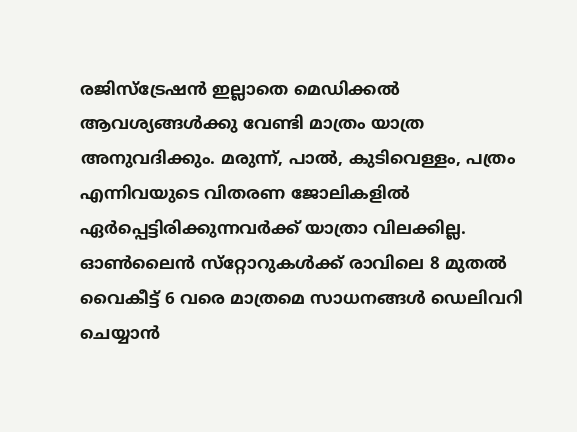രജിസ്‌ട്രേഷന്‍ ഇല്ലാതെ മെഡിക്കല്‍ ആവശ്യങ്ങള്‍ക്കു വേണ്ടി മാത്രം യാത്ര അനുവദിക്കും. മരുന്ന്, പാല്‍, കുടിവെള്ളം, പത്രം എന്നിവയുടെ വിതരണ ജോലികളില്‍ ഏര്‍പ്പെട്ടിരിക്കുന്നവര്‍ക്ക് യാത്രാ വിലക്കില്ല. ഓണ്‍ലൈന്‍ സ്‌റ്റോറുകള്‍ക്ക് രാവിലെ 8 മുതല്‍ വൈകീട്ട് 6 വരെ മാത്രമെ സാധനങ്ങള്‍ ഡെലിവറി ചെയ്യാന്‍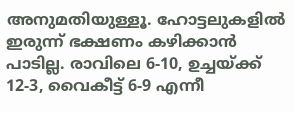അനുമതിയുള്ളൂ. ഹോട്ടലുകളില്‍ ഇരുന്ന് ഭക്ഷണം കഴിക്കാന്‍ പാടില്ല. രാവിലെ 6-10, ഉച്ചയ്ക്ക് 12-3, വൈകീട്ട് 6-9 എന്നീ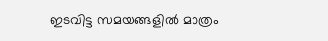ഇടവിട്ട സമയങ്ങളില്‍ മാത്രം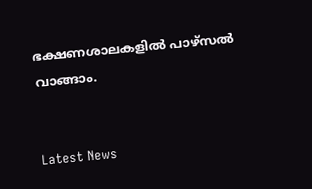ഭക്ഷണശാലകളില്‍ പാഴ്‌സല്‍ വാങ്ങാം.


Latest News